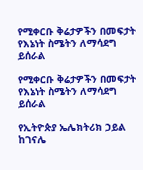የሚቀርቡ ቅሬታዎችን በመፍታት የእኔነት ስሜትን ለማሳደግ ይሰራል

የሚቀርቡ ቅሬታዎችን በመፍታት የእኔነት ስሜትን ለማሳደግ ይሰራል

የኢትዮጵያ ኤሌክትሪክ ኃይል ከገናሌ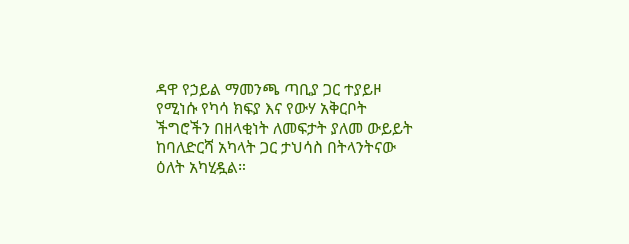ዳዋ የኃይል ማመንጫ ጣቢያ ጋር ተያይዞ የሚነሱ የካሳ ክፍያ እና የውሃ አቅርቦት ችግሮችን በዘላቂነት ለመፍታት ያለመ ውይይት ከባለድርሻ አካላት ጋር ታህሳስ በትላንትናው ዕለት አካሂዷል።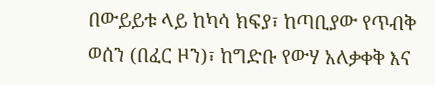በውይይቱ ላይ ከካሳ ክፍያ፣ ከጣቢያው የጥብቅ ወሰን (በፈር ዞን)፣ ከግድቡ የውሃ አለቃቀቅ እና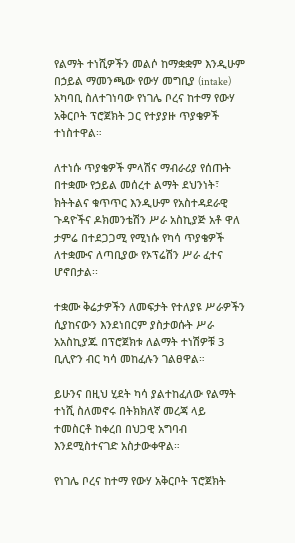የልማት ተነሺዎችን መልሶ ከማቋቋም እንዲሁም በኃይል ማመንጫው የውሃ መግቢያ (intake) አካባቢ ስለተገነባው የነገሌ ቦረና ከተማ የውሃ አቅርቦት ፕሮጀክት ጋር የተያያዙ ጥያቄዎች ተነስተዋል።

ለተነሱ ጥያቄዎች ምላሽና ማብራሪያ የሰጡት በተቋሙ የኃይል መሰረተ ልማት ደህንነት፣ ክትትልና ቁጥጥር እንዲሁም የአስተዳደራዊ ጉዳዮችና ዶክመንቴሽን ሥራ አስኪያጅ አቶ ዋለ  ታምሬ በተደጋጋሚ የሚነሱ የካሳ ጥያቄዎች ለተቋሙና ለጣቢያው የኦፕሬሽን ሥራ ፈተና ሆኖበታል፡፡

ተቋሙ ቅሬታዎችን ለመፍታት የተለያዩ ሥራዎችን ሲያከናውን እንደነበርም ያስታወሱት ሥራ አአስኪያጁ በፕሮጀክቱ ለልማት ተነሽዎቹ 3 ቢሊዮን ብር ካሳ መከፈሉን ገልፀዋል።

ይሁንና በዚህ ሂደት ካሳ ያልተከፈለው የልማት ተነሺ ስለመኖሩ በትክክለኛ መረጃ ላይ ተመስርቶ ከቀረበ በህጋዊ አግባብ እንደሚስተናገድ አስታውቀዋል።

የነገሌ ቦረና ከተማ የውሃ አቅርቦት ፕሮጀክት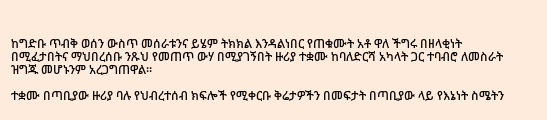ከግድቡ ጥብቅ ወሰን ውስጥ መሰራቱንና ይሄም ትክክል እንዳልነበር የጠቁሙት አቶ ዋለ ችግሩ በዘላቂነት በሚፈታበትና ማህበረሰቡ ንጹህ የመጠጥ ውሃ በሚያገኝበት ዙሪያ ተቋሙ ከባለድርሻ አካላት ጋር ተባብሮ ለመስራት ዝግጁ መሆኑንም አረጋግጠዋል።

ተቋሙ በጣቢያው ዙሪያ ባሉ የህብረተሰብ ክፍሎች የሚቀርቡ ቅሬታዎችን በመፍታት በጣቢያው ላይ የእኔነት ስሜትን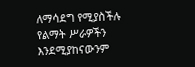ለማሳደግ የሚያስችሉ የልማት ሥራዎችን እንደሚያከናውንም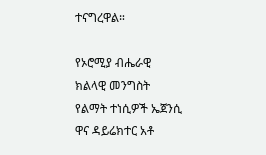ተናግረዋል።

የኦሮሚያ ብሔራዊ ክልላዊ መንግስት የልማት ተነሲዎች ኤጀንሲ ዋና ዳይሬክተር አቶ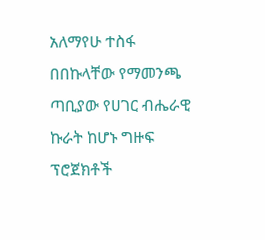አለማየሁ ተስፋ በበኩላቸው የማመንጫ ጣቢያው የሀገር ብሔራዊ ኩራት ከሆኑ ግዙፍ ፕሮጀክቶች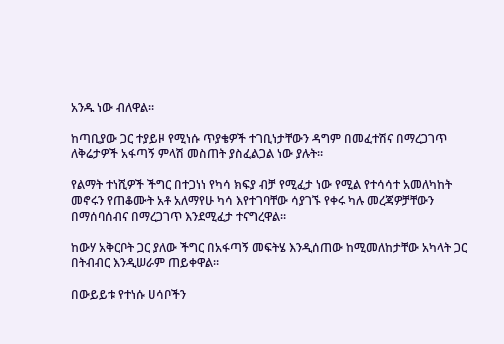አንዱ ነው ብለዋል።

ከጣቢያው ጋር ተያይዞ የሚነሱ ጥያቄዎች ተገቢነታቸውን ዳግም በመፈተሽና በማረጋገጥ ለቅሬታዎች አፋጣኝ ምላሽ መስጠት ያስፈልጋል ነው ያሉት።

የልማት ተነሺዎች ችግር በተጋነነ የካሳ ክፍያ ብቻ የሚፈታ ነው የሚል የተሳሳተ አመለካከት መኖሩን የጠቆሙት አቶ አለማየሁ ካሳ እየተገባቸው ሳያገኙ የቀሩ ካሉ መረጃዎቻቸውን በማሰባሰብና በማረጋገጥ እንደሚፈታ ተናግረዋል።

ከውሃ አቅርቦት ጋር ያለው ችግር በአፋጣኝ መፍትሄ እንዲሰጠው ከሚመለከታቸው አካላት ጋር በትብብር እንዲሠራም ጠይቀዋል።

በውይይቱ የተነሱ ሀሳቦችን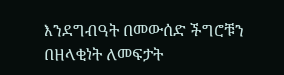እንደግብዓት በመውሰድ ችግሮቹን በዘላቂነት ለመፍታት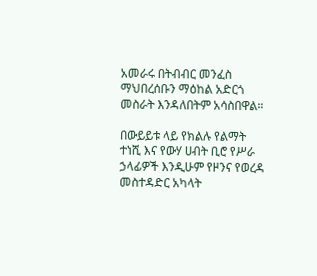አመራሩ በትብብር መንፈስ ማህበረሰቡን ማዕከል አድርጎ መስራት እንዳለበትም አሳስበዋል።

በውይይቱ ላይ የክልሉ የልማት ተነሺ እና የውሃ ሀብት ቢሮ የሥራ ኃላፊዎች እንዲሁም የዞንና የወረዳ መስተዳድር አካላት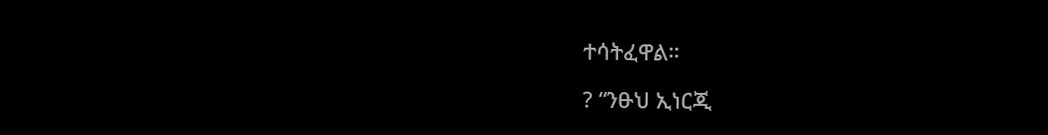ተሳትፈዋል።

? “ንፁህ ኢነርጂ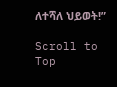ለተሻለ ህይወት!”

Scroll to Top